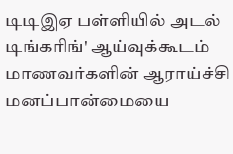டிடிஇஏ பள்ளியில் அடல் டிங்கரிங்' ஆய்வுக்கூடம்
மாணவர்களின் ஆராய்ச்சி மனப்பான்மையை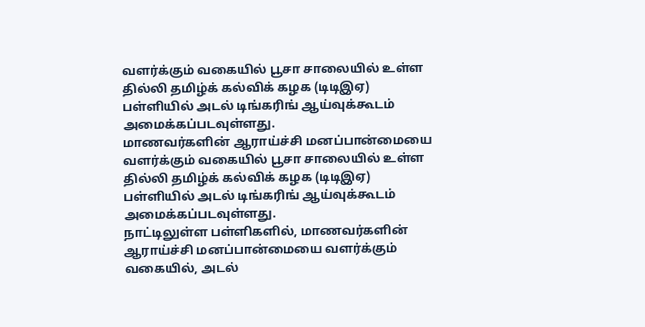வளர்க்கும் வகையில் பூசா சாலையில் உள்ள தில்லி தமிழ்க் கல்விக் கழக (டிடிஇஏ) பள்ளியில் அடல் டிங்கரிங் ஆய்வுக்கூடம் அமைக்கப்படவுள்ளது.
மாணவர்களின் ஆராய்ச்சி மனப்பான்மையை வளர்க்கும் வகையில் பூசா சாலையில் உள்ள தில்லி தமிழ்க் கல்விக் கழக (டிடிஇஏ) பள்ளியில் அடல் டிங்கரிங் ஆய்வுக்கூடம் அமைக்கப்படவுள்ளது.
நாட்டிலுள்ள பள்ளிகளில், மாணவர்களின் ஆராய்ச்சி மனப்பான்மையை வளர்க்கும் வகையில், அடல்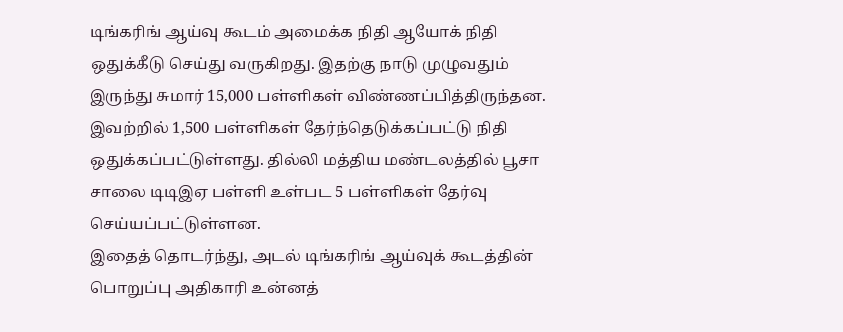டிங்கரிங் ஆய்வு கூடம் அமைக்க நிதி ஆயோக் நிதி ஒதுக்கீடு செய்து வருகிறது. இதற்கு நாடு முழுவதும் இருந்து சுமார் 15,000 பள்ளிகள் விண்ணப்பித்திருந்தன. இவற்றில் 1,500 பள்ளிகள் தேர்ந்தெடுக்கப்பட்டு நிதி ஒதுக்கப்பட்டுள்ளது. தில்லி மத்திய மண்டலத்தில் பூசா சாலை டிடிஇஏ பள்ளி உள்பட 5 பள்ளிகள் தேர்வு செய்யப்பட்டுள்ளன.
இதைத் தொடர்ந்து, அடல் டிங்கரிங் ஆய்வுக் கூடத்தின் பொறுப்பு அதிகாரி உன்னத்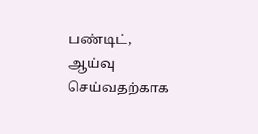பண்டிட், ஆய்வு செய்வதற்காக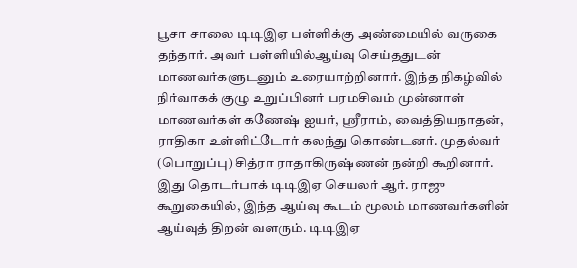பூசா சாலை டிடிஇஏ பள்ளிக்கு அண்மையில் வருகை தந்தார். அவர் பள்ளியில்ஆய்வு செய்ததுடன் மாணவர்களுடனும் உரையாற்றினார். இந்த நிகழ்வில் நிர்வாகக் குழு உறுப்பினர் பரமசிவம் முன்னாள் மாணவர்கள் கணேஷ் ஐயர், ஸ்ரீராம், வைத்தியநாதன், ராதிகா உள்ளிட்டோர் கலந்து கொண்டனர். முதல்வர் (பொறுப்பு) சித்ரா ராதாகிருஷ்ணன் நன்றி கூறினார். இது தொடர்பாக் டிடிஇஏ செயலர் ஆர். ராஜு கூறுகையில், இந்த ஆய்வு கூடம் மூலம் மாணவர்களின் ஆய்வுத் திறன் வளரும். டிடிஇஏ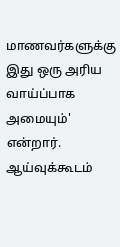மாணவர்களுக்கு இது ஒரு அரிய வாய்ப்பாக அமையும்' என்றார்.
ஆய்வுக்கூடம்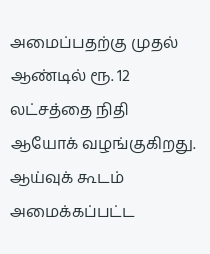அமைப்பதற்கு முதல் ஆண்டில் ரூ. 12 லட்சத்தை நிதி ஆயோக் வழங்குகிறது. ஆய்வுக் கூடம் அமைக்கப்பட்ட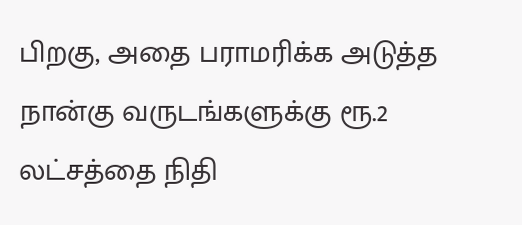பிறகு, அதை பராமரிக்க அடுத்த நான்கு வருடங்களுக்கு ரூ.2 லட்சத்தை நிதி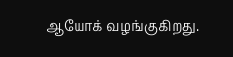ஆயோக் வழங்குகிறது.